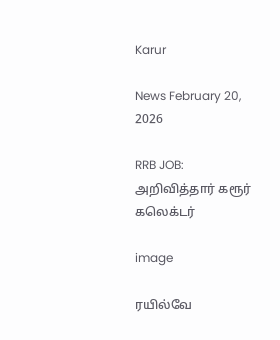Karur

News February 20, 2026

RRB JOB: அறிவித்தார் கரூர் கலெக்டர்

image

ரயில்வே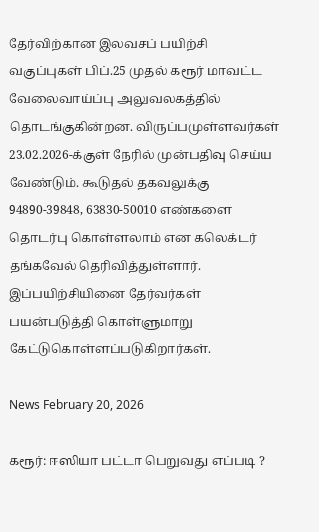தேர்விற்கான இலவசப் பயிற்சி வகுப்புகள் பிப்.25 முதல் கரூர் மாவட்ட வேலைவாய்ப்பு அலுவலகத்தில் தொடங்குகின்றன. விருப்பமுள்ளவர்கள் 23.02.2026-க்குள் நேரில் முன்பதிவு செய்ய வேண்டும். கூடுதல் தகவலுக்கு 94890-39848, 63830-50010 எண்களை தொடர்பு கொள்ளலாம் என கலெக்டர் தங்கவேல் தெரிவித்துள்ளார். இப்பயிற்சியினை தேர்வர்கள் பயன்படுத்தி கொள்ளுமாறு கேட்டுகொள்ளப்படுகிறார்கள்.

News February 20, 2026

கரூர்: ஈஸியா பட்டா பெறுவது எப்படி ?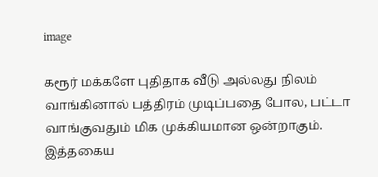image

கரூர் மக்களே புதிதாக வீடு அல்லது நிலம் வாங்கினால் பத்திரம் முடிப்பதை போல, பட்டா வாங்குவதும் மிக முக்கியமான ஒன்றாகும். இத்தகைய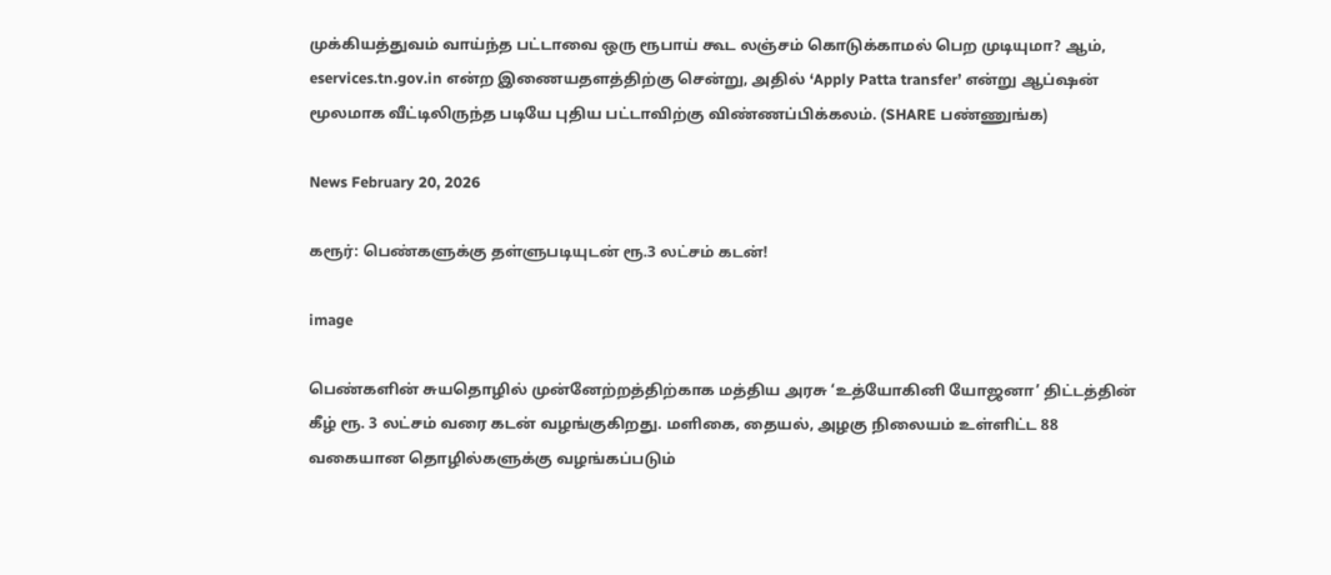முக்கியத்துவம் வாய்ந்த பட்டாவை ஒரு ரூபாய் கூட லஞ்சம் கொடுக்காமல் பெற முடியுமா? ஆம், eservices.tn.gov.in என்ற இணையதளத்திற்கு சென்று, அதில் ‘Apply Patta transfer’ என்று ஆப்ஷன் மூலமாக வீட்டிலிருந்த படியே புதிய பட்டாவிற்கு விண்ணப்பிக்கலம். (SHARE பண்ணுங்க)

News February 20, 2026

கரூர்: பெண்களுக்கு தள்ளுபடியுடன் ரூ.3 லட்சம் கடன்!

image

பெண்களின் சுயதொழில் முன்னேற்றத்திற்காக மத்திய அரசு ‘உத்யோகினி யோஜனா’ திட்டத்தின் கீழ் ரூ. 3 லட்சம் வரை கடன் வழங்குகிறது. மளிகை, தையல், அழகு நிலையம் உள்ளிட்ட 88 வகையான தொழில்களுக்கு வழங்கப்படும்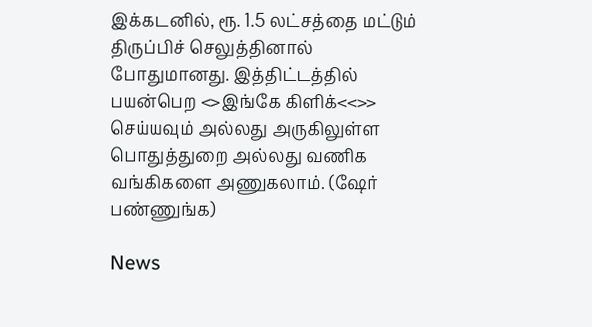இக்கடனில், ரூ. 1.5 லட்சத்தை மட்டும் திருப்பிச் செலுத்தினால் போதுமானது. இத்திட்டத்தில் பயன்பெற <>இங்கே கிளிக்<<>> செய்யவும் அல்லது அருகிலுள்ள பொதுத்துறை அல்லது வணிக வங்கிகளை அணுகலாம். (ஷேர் பண்ணுங்க)

News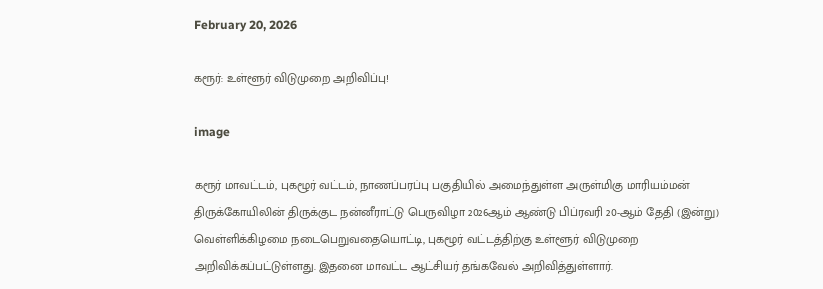February 20, 2026

கரூர்: உள்ளூர் விடுமுறை அறிவிப்பு!

image

கரூர் மாவட்டம், புகழூர் வட்டம், நாணப்பரப்பு பகுதியில் அமைந்துள்ள அருள்மிகு மாரியம்மன் திருக்கோயிலின் திருக்குட நன்னீராட்டு பெருவிழா 2026ஆம் ஆண்டு பிப்ரவரி 20-ஆம் தேதி (இன்று) வெள்ளிக்கிழமை நடைபெறுவதையொட்டி, புகழூர் வட்டத்திற்கு உள்ளூர் விடுமுறை அறிவிக்கப்பட்டுள்ளது. இதனை மாவட்ட ஆட்சியர் தங்கவேல் அறிவித்துள்ளார்.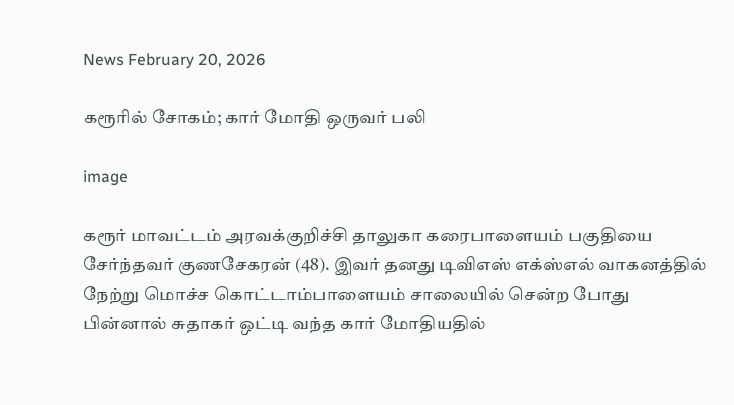News February 20, 2026

கரூரில் சோகம்; கார் மோதி ஒருவர் பலி

image

கரூர் மாவட்டம் அரவக்குறிச்சி தாலுகா கரைபாளையம் பகுதியை சேர்ந்தவர் குணசேகரன் (48). இவர் தனது டிவிஎஸ் எக்ஸ்எல் வாகனத்தில் நேற்று மொச்ச கொட்டாம்பாளையம் சாலையில் சென்ற போது பின்னால் சுதாகர் ஒட்டி வந்த கார் மோதியதில்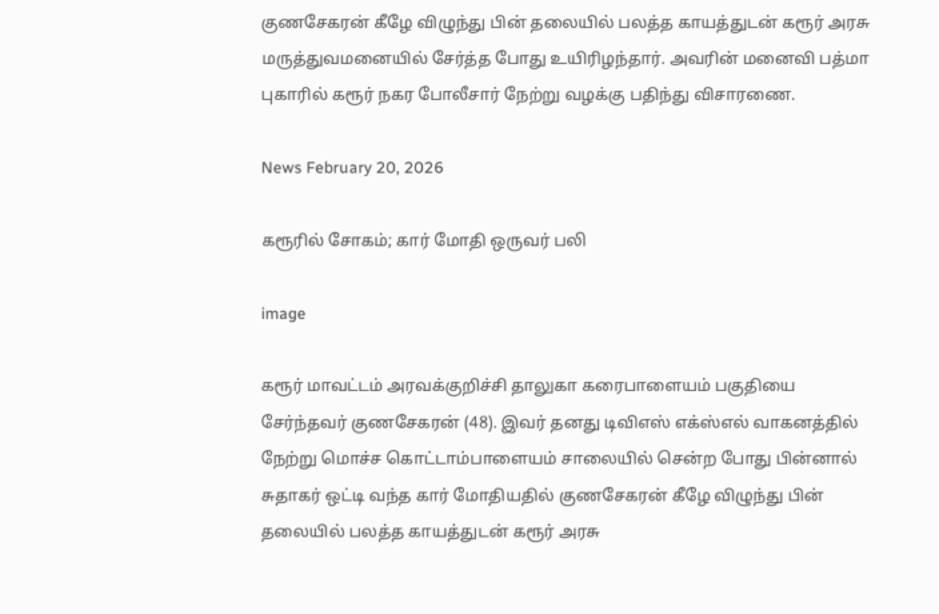குணசேகரன் கீழே விழுந்து பின் தலையில் பலத்த காயத்துடன் கரூர் அரசு மருத்துவமனையில் சேர்த்த போது உயிரிழந்தார். அவரின் மனைவி பத்மா புகாரில் கரூர் நகர போலீசார் நேற்று வழக்கு பதிந்து விசாரணை.

News February 20, 2026

கரூரில் சோகம்; கார் மோதி ஒருவர் பலி

image

கரூர் மாவட்டம் அரவக்குறிச்சி தாலுகா கரைபாளையம் பகுதியை சேர்ந்தவர் குணசேகரன் (48). இவர் தனது டிவிஎஸ் எக்ஸ்எல் வாகனத்தில் நேற்று மொச்ச கொட்டாம்பாளையம் சாலையில் சென்ற போது பின்னால் சுதாகர் ஒட்டி வந்த கார் மோதியதில் குணசேகரன் கீழே விழுந்து பின் தலையில் பலத்த காயத்துடன் கரூர் அரசு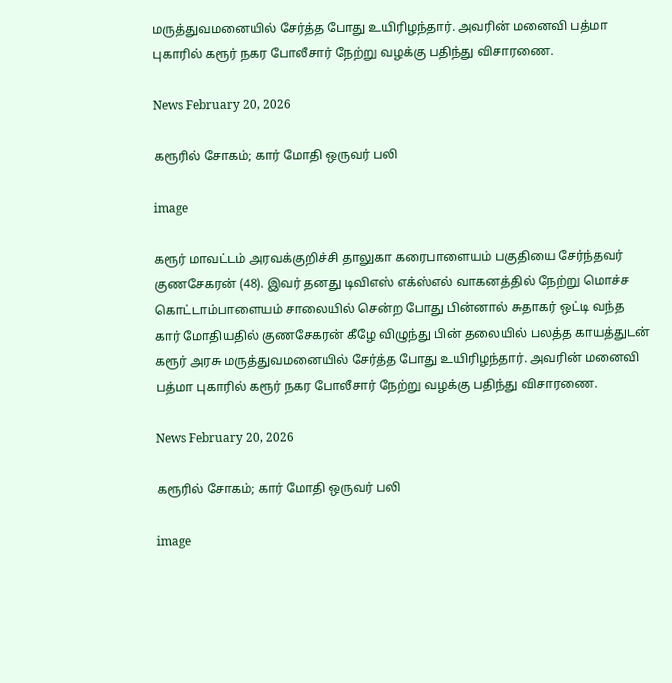மருத்துவமனையில் சேர்த்த போது உயிரிழந்தார். அவரின் மனைவி பத்மா புகாரில் கரூர் நகர போலீசார் நேற்று வழக்கு பதிந்து விசாரணை.

News February 20, 2026

கரூரில் சோகம்; கார் மோதி ஒருவர் பலி

image

கரூர் மாவட்டம் அரவக்குறிச்சி தாலுகா கரைபாளையம் பகுதியை சேர்ந்தவர் குணசேகரன் (48). இவர் தனது டிவிஎஸ் எக்ஸ்எல் வாகனத்தில் நேற்று மொச்ச கொட்டாம்பாளையம் சாலையில் சென்ற போது பின்னால் சுதாகர் ஒட்டி வந்த கார் மோதியதில் குணசேகரன் கீழே விழுந்து பின் தலையில் பலத்த காயத்துடன் கரூர் அரசு மருத்துவமனையில் சேர்த்த போது உயிரிழந்தார். அவரின் மனைவி பத்மா புகாரில் கரூர் நகர போலீசார் நேற்று வழக்கு பதிந்து விசாரணை.

News February 20, 2026

கரூரில் சோகம்; கார் மோதி ஒருவர் பலி

image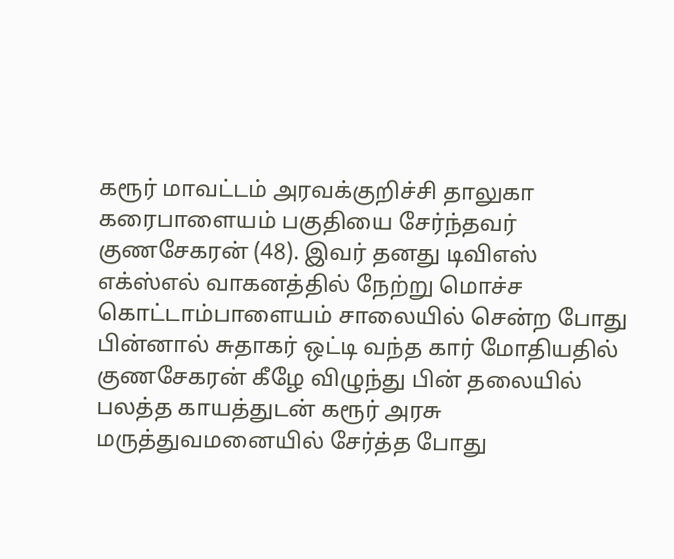கரூர் மாவட்டம் அரவக்குறிச்சி தாலுகா கரைபாளையம் பகுதியை சேர்ந்தவர் குணசேகரன் (48). இவர் தனது டிவிஎஸ் எக்ஸ்எல் வாகனத்தில் நேற்று மொச்ச கொட்டாம்பாளையம் சாலையில் சென்ற போது பின்னால் சுதாகர் ஒட்டி வந்த கார் மோதியதில் குணசேகரன் கீழே விழுந்து பின் தலையில் பலத்த காயத்துடன் கரூர் அரசு மருத்துவமனையில் சேர்த்த போது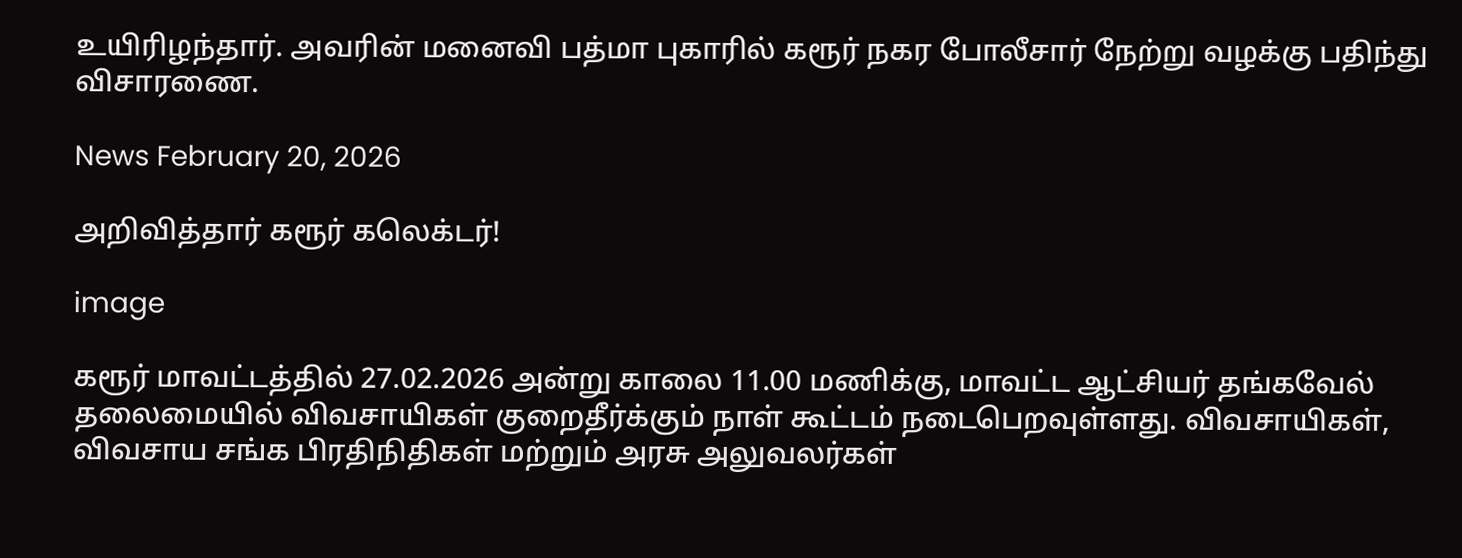உயிரிழந்தார். அவரின் மனைவி பத்மா புகாரில் கரூர் நகர போலீசார் நேற்று வழக்கு பதிந்து விசாரணை.

News February 20, 2026

அறிவித்தார் கரூர் கலெக்டர்!

image

கரூர் மாவட்டத்தில் 27.02.2026 அன்று காலை 11.00 மணிக்கு, மாவட்ட ஆட்சியர் தங்கவேல் தலைமையில் விவசாயிகள் குறைதீர்க்கும் நாள் கூட்டம் நடைபெறவுள்ளது. விவசாயிகள், விவசாய சங்க பிரதிநிதிகள் மற்றும் அரசு அலுவலர்கள்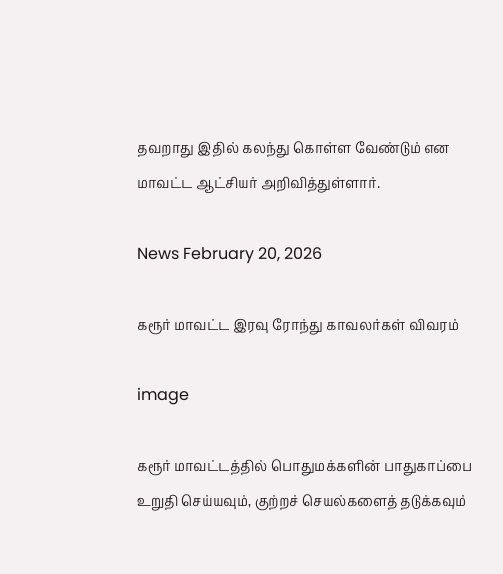தவறாது இதில் கலந்து கொள்ள வேண்டும் என மாவட்ட ஆட்சியர் அறிவித்துள்ளார்.

News February 20, 2026

கரூர் மாவட்ட இரவு ரோந்து காவலர்கள் விவரம்

image

கரூர் மாவட்டத்தில் பொதுமக்களின் பாதுகாப்பை உறுதி செய்யவும், குற்றச் செயல்களைத் தடுக்கவும்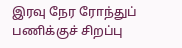இரவு நேர ரோந்துப் பணிக்குச் சிறப்பு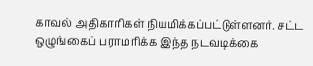காவல் அதிகாரிகள் நியமிக்கப்பட்டுள்ளனர். சட்ட ஒழுங்கைப் பராமரிக்க இந்த நடவடிக்கை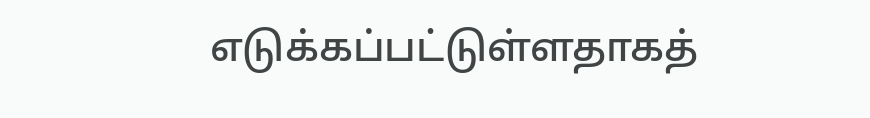எடுக்கப்பட்டுள்ளதாகத்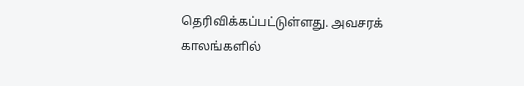தெரிவிக்கப்பட்டுள்ளது. அவசரக் காலங்களில்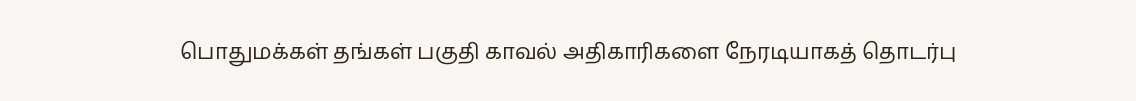பொதுமக்கள் தங்கள் பகுதி காவல் அதிகாரிகளை நேரடியாகத் தொடர்பு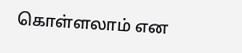கொள்ளலாம் என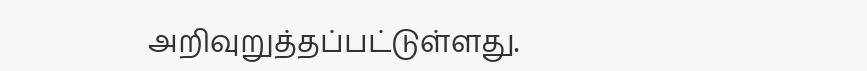அறிவுறுத்தப்பட்டுள்ளது.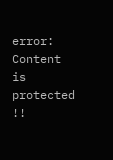error: Content is protected !!